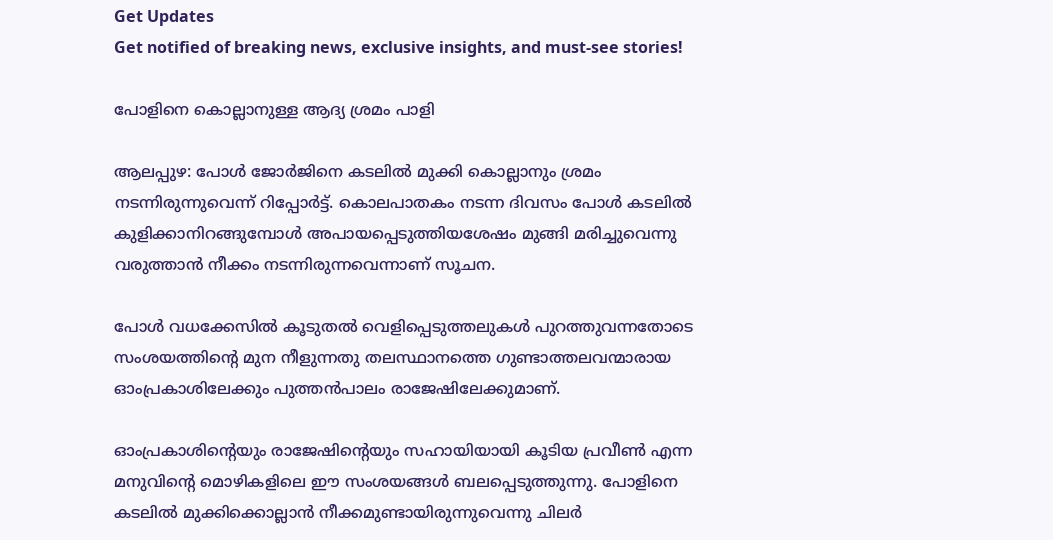Get Updates
Get notified of breaking news, exclusive insights, and must-see stories!

പോളിനെ കൊല്ലാനുള്ള ആദ്യ ശ്രമം പാളി

ആലപ്പുഴ: പോള്‍ ജോര്‍ജിനെ കടലില്‍ മുക്കി കൊല്ലാനും ശ്രമം നടന്നിരുന്നുവെന്ന് റിപ്പോര്‍ട്ട്. കൊലപാതകം നടന്ന ദിവസം പോള്‍ കടലില്‍ കുളിക്കാനിറങ്ങുമ്പോള്‍ അപായപ്പെടുത്തിയശേഷം മുങ്ങി മരിച്ചുവെന്നു വരുത്താന്‍ നീക്കം നടന്നിരുന്നവെന്നാണ് സൂചന‍.

പോള്‍ വധക്കേസില്‍ കൂടുതല്‍ വെളിപ്പെടുത്തലുകള്‍ പുറത്തുവന്നതോടെ സംശയത്തിന്റെ മുന നീളുന്നതു തലസ്ഥാനത്തെ ഗുണ്ടാത്തലവന്മാരായ ഓംപ്രകാശിലേക്കും പുത്തന്‍പാലം രാജേഷിലേക്കുമാണ്.

ഓംപ്രകാശിന്റെയും രാജേഷിന്റെയും സഹായിയായി കൂടിയ പ്രവീണ്‍ എന്ന മനുവിന്റെ മൊഴികളിലെ ഈ സംശയങ്ങള്‍ ബലപ്പെടുത്തുന്നു. പോളിനെ കടലില്‍ മുക്കിക്കൊല്ലാന്‍ നീക്കമുണ്ടായിരുന്നുവെന്നു ചിലര്‍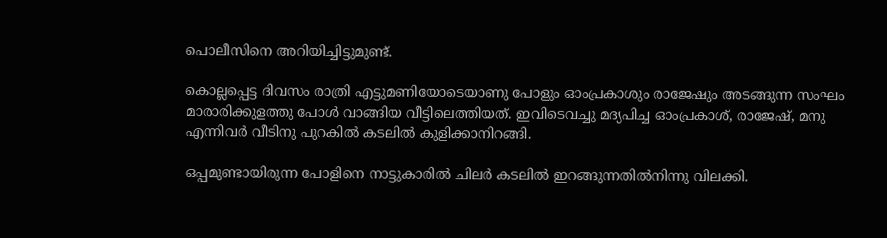പൊലീസിനെ അറിയിച്ചിട്ടുമുണ്ട്.

കൊല്ലപ്പെട്ട ദിവസം രാത്രി എട്ടുമണിയോടെയാണു പോളും ഓംപ്രകാശും രാജേഷും അടങ്ങുന്ന സംഘം മാരാരിക്കുളത്തു പോള്‍ വാങ്ങിയ വീട്ടിലെത്തിയത്. ഇവിടെവച്ചു മദ്യപിച്ച ഓംപ്രകാശ്, രാജേഷ്, മനു എന്നിവര്‍ വീടിനു പുറകില്‍ കടലില്‍ കുളിക്കാനിറങ്ങി.

ഒപ്പമുണ്ടായിരുന്ന പോളിനെ നാട്ടുകാരില്‍ ചിലര്‍ കടലില്‍ ഇറങ്ങുന്നതില്‍നിന്നു വിലക്കി.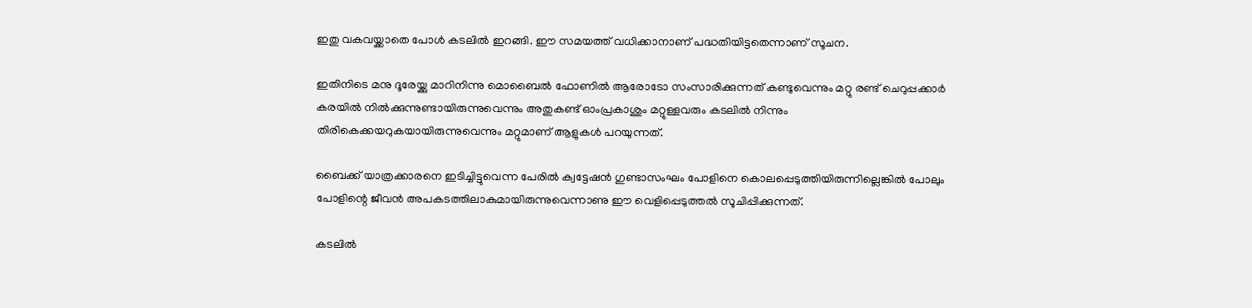ഇതു വകവയ്ക്കാതെ പോള്‍ കടലില്‍ ഇറങ്ങി. ഈ സമയത്ത് വധിക്കാനാണ് പദ്ധതിയിട്ടതെന്നാണ് സൂചന.

ഇതിനിടെ മനു ദൂരേയ്ക്കു മാറിനിന്നു മൊബൈല്‍ ഫോണില്‍ ആരോടോ സംസാരിക്കുന്നത് കണ്ടുവെന്നും മറ്റു രണ്ട് ചെറുപ്പക്കാര്‍ കരയില്‍ നില്‍ക്കുന്നുണ്ടായിരുന്നുവെന്നും അതുകണ്ട് ഓംപ്രകാശും മറ്റുള്ളവരും കടലില്‍ നിന്നും തിരികെക്കയറുകയായിരുന്നുവെന്നും മറ്റുമാണ് ആളുകള്‍ പറയുന്നത്.

ബൈക്ക് യാത്രക്കാരനെ ഇടിച്ചിട്ടുവെന്ന പേരില്‍ ക്വട്ടേഷന്‍ ഗുണ്ടാസംഘം പോളിനെ കൊലപ്പെടുത്തിയിരുന്നില്ലെങ്കില്‍ പോലും പോളിന്റെ ജീവന്‍ അപകടത്തിലാകുമായിരുന്നുവെന്നാണു ഈ വെളിപ്പെടുത്തല്‍ സൂചിപ്പിക്കുന്നത്.

കടലില്‍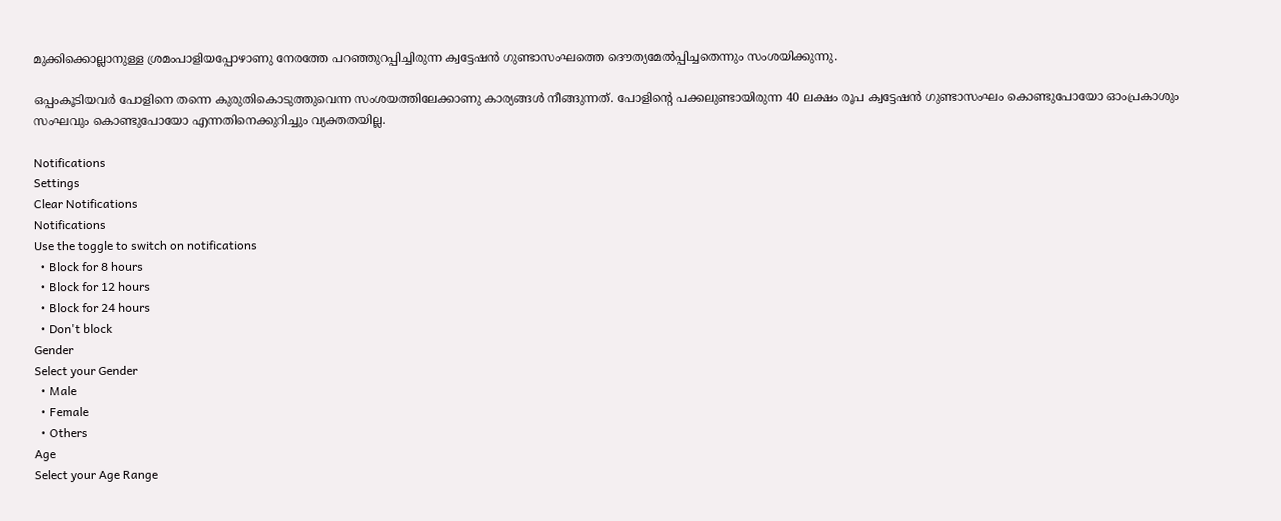മുക്കിക്കൊല്ലാനുള്ള ശ്രമംപാളിയപ്പോഴാണു നേരത്തേ പറഞ്ഞുറപ്പിച്ചിരുന്ന ക്വട്ടേഷന്‍ ഗുണ്ടാസംഘത്തെ ദൌത്യമേല്‍പ്പിച്ചതെന്നും സംശയിക്കുന്നു.

ഒപ്പംകൂടിയവര്‍ പോളിനെ തന്നെ കുരുതികൊടുത്തുവെന്ന സംശയത്തിലേക്കാണു കാര്യങ്ങള്‍ നീങ്ങുന്നത്. പോളിന്റെ പക്കലുണ്ടായിരുന്ന 40 ലക്ഷം രൂപ ക്വട്ടേഷന്‍ ഗുണ്ടാസംഘം കൊണ്ടുപോയോ ഓംപ്രകാശും സംഘവും കൊണ്ടുപോയോ എന്നതിനെക്കുറിച്ചും വ്യക്തതയില്ല.

Notifications
Settings
Clear Notifications
Notifications
Use the toggle to switch on notifications
  • Block for 8 hours
  • Block for 12 hours
  • Block for 24 hours
  • Don't block
Gender
Select your Gender
  • Male
  • Female
  • Others
Age
Select your Age Range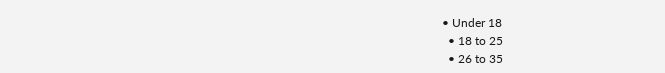• Under 18
  • 18 to 25
  • 26 to 35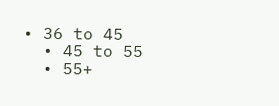• 36 to 45
  • 45 to 55
  • 55+